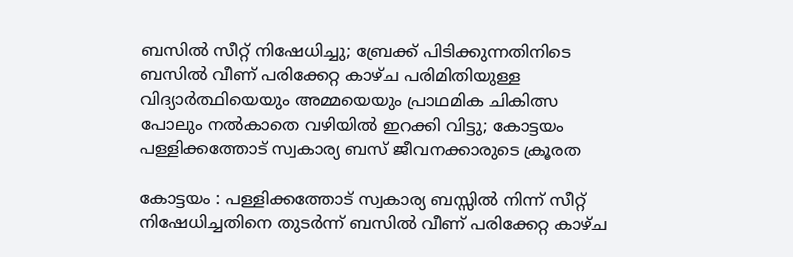ബസിൽ സീറ്റ് നിഷേധിച്ചു; ബ്രേക്ക് പിടിക്കുന്നതിനിടെ ബസിൽ വീണ് പരിക്കേറ്റ കാഴ്ച പരിമിതിയുള്ള വിദ്യാർത്ഥിയെയും അമ്മയെയും പ്രാഥമിക ചികിത്സ പോലും നൽകാതെ വഴിയിൽ ഇറക്കി വിട്ടു; കോട്ടയം പള്ളിക്കത്തോട് സ്വകാര്യ ബസ് ജീവനക്കാരുടെ ക്രൂരത

കോട്ടയം : പള്ളിക്കത്തോട് സ്വകാര്യ ബസ്സിൽ നിന്ന് സീറ്റ് നിഷേധിച്ചതിനെ തുടർന്ന് ബസിൽ വീണ് പരിക്കേറ്റ കാഴ്ച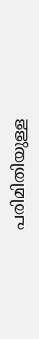പരിമിതിയുള്ള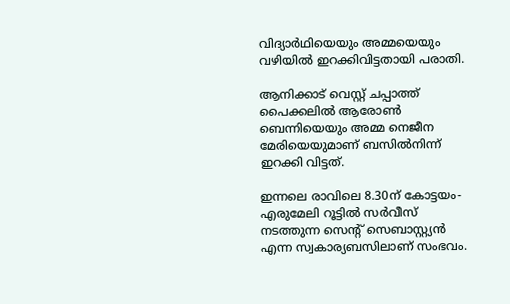വിദ്യാർഥിയെയും അമ്മയെയും വഴിയില്‍ ഇറക്കിവിട്ടതായി പരാതി.

ആനിക്കാട് വെസ്റ്റ് ചപ്പാത്ത് പൈക്കലില്‍ ആരോണ്‍ ബെന്നിയെയും അമ്മ നെജീന മേരിയെയുമാണ് ബസില്‍നിന്ന് ഇറക്കി വിട്ടത്.

ഇന്നലെ രാവിലെ 8.30ന് കോട്ടയം-എരുമേലി റൂട്ടില്‍ സർവീസ് നടത്തുന്ന സെന്‍റ് സെബാസ്റ്റ്യൻ എന്ന സ്വകാര്യബസിലാണ് സംഭവം.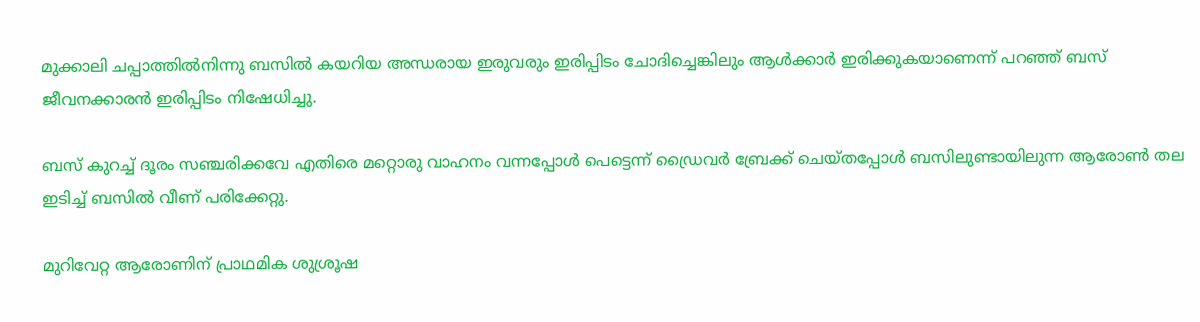മുക്കാലി ചപ്പാത്തില്‍നിന്നു ബസില്‍ കയറിയ അന്ധരായ ഇരുവരും ഇരിപ്പിടം ചോദിച്ചെങ്കിലും ആള്‍ക്കാർ ഇരിക്കുകയാണെന്ന് പറഞ്ഞ് ബസ് ജീവനക്കാരൻ ഇരിപ്പിടം നിഷേധിച്ചു.

ബസ് കുറച്ച്‌ ദൂരം സഞ്ചരിക്കവേ എതിരെ മറ്റൊരു വാഹനം വന്നപ്പോള്‍ പെട്ടെന്ന് ഡ്രൈവർ ബ്രേക്ക് ചെയ്തപ്പോള്‍ ബസിലുണ്ടായിലുന്ന ആരോണ്‍ തല ഇടിച്ച്‌ ബസില്‍ വീണ് പരിക്കേറ്റു.

മുറിവേറ്റ ആരോണിന് പ്രാഥമിക ശുശ്രൂഷ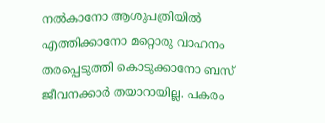നല്‍കാനോ ആശുപത്രിയില്‍ എത്തിക്കാനോ മറ്റൊരു വാഹനം തരപ്പെടുത്തി കൊടുക്കാനോ ബസ് ജീവനക്കാർ തയാറായില്ല. പകരം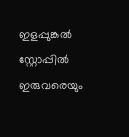ഇളപ്പുങ്കല്‍ സ്റ്റോപ്പില്‍ ഇരുവരെയും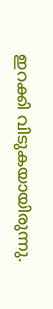ഇറക്കി വിടുകയായിരുന്നു.